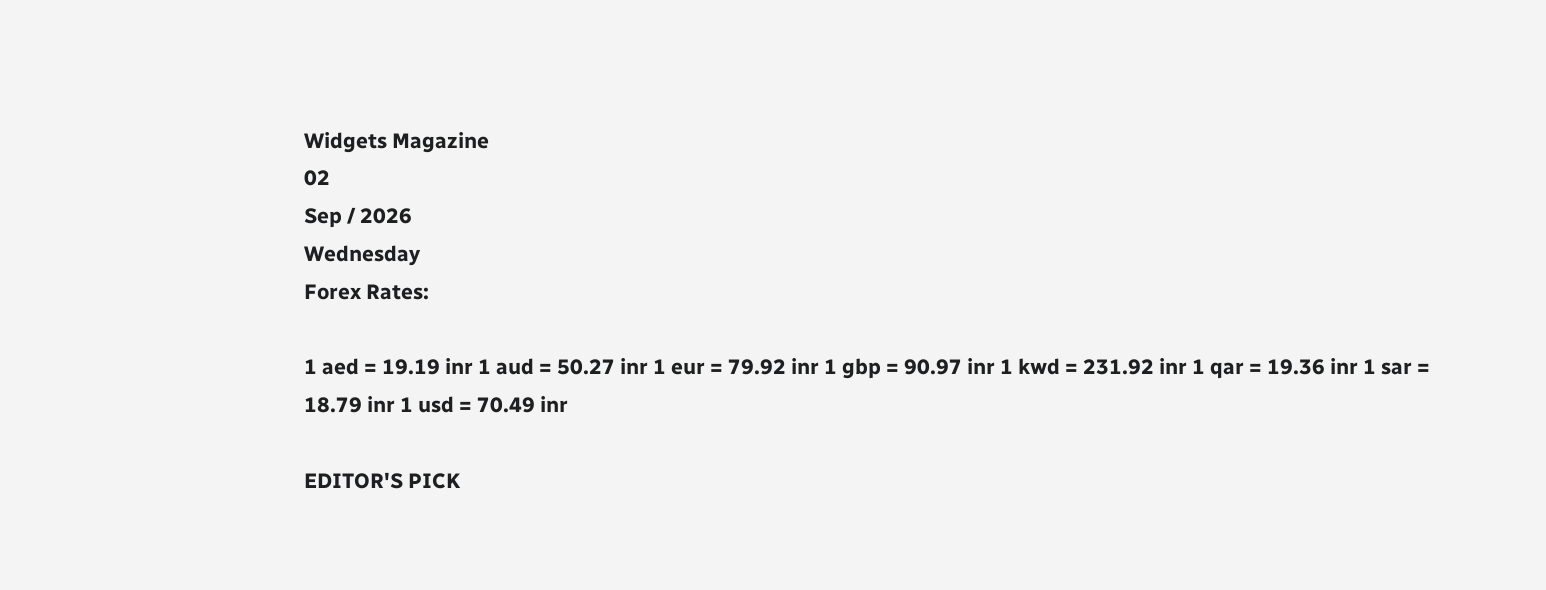Widgets Magazine
02
Sep / 2026
Wednesday
Forex Rates:

1 aed = 19.19 inr 1 aud = 50.27 inr 1 eur = 79.92 inr 1 gbp = 90.97 inr 1 kwd = 231.92 inr 1 qar = 19.36 inr 1 sar = 18.79 inr 1 usd = 70.49 inr

EDITOR'S PICK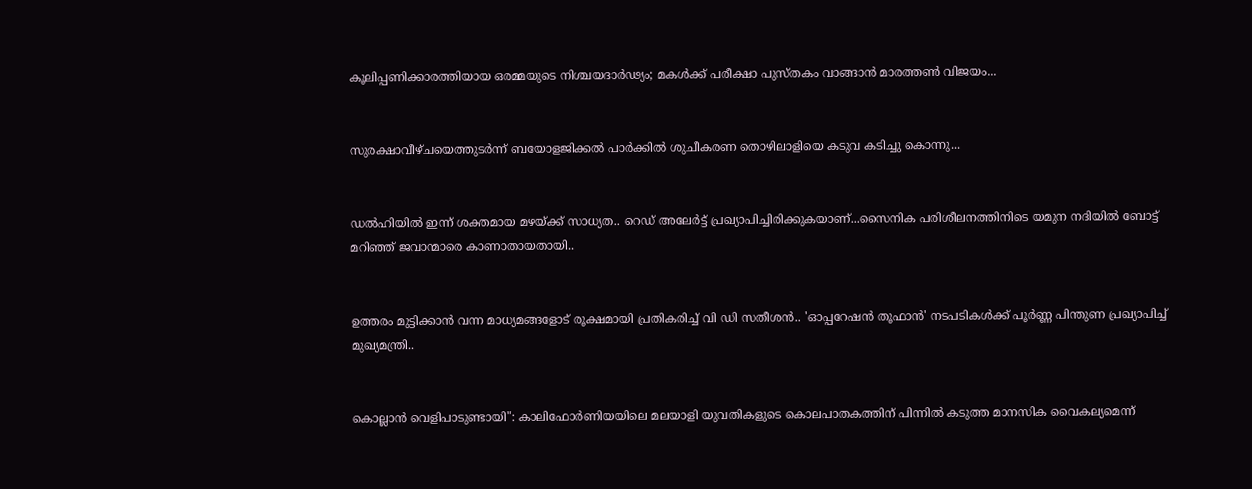കൂലിപ്പണിക്കാരത്തിയായ ഒരമ്മയുടെ നിശ്ചയദാർഢ്യം; മകൾക്ക് പരീക്ഷാ പുസ്തകം വാങ്ങാൻ മാരത്തൺ വിജയം...


സുരക്ഷാവീഴ്ചയെത്തുടർന്ന് ബയോളജിക്കൽ പാർക്കിൽ ശുചീകരണ തൊഴിലാളിയെ കടുവ കടിച്ചു കൊന്നു...


ഡല്‍ഹിയില്‍ ഇന്ന് ശക്തമായ മഴയ്ക്ക് സാധ്യത.. റെഡ് അലേര്‍ട്ട് പ്രഖ്യാപിച്ചിരിക്കുകയാണ്...സൈനിക പരിശീലനത്തിനിടെ യമുന നദിയില്‍ ബോട്ട് മറിഞ്ഞ് ജവാന്മാരെ കാണാതായതായി..


ഉത്തരം മുട്ടിക്കാൻ വന്ന മാധ്യമങ്ങളോട് രൂക്ഷമായി പ്രതികരിച്ച് വി ഡി സതീശൻ.. 'ഓപ്പറേഷന്‍ തൂഫാന്‍' നടപടികള്‍ക്ക് പൂര്‍ണ്ണ പിന്തുണ പ്രഖ്യാപിച്ച് മുഖ്യമന്ത്രി..


കൊല്ലാൻ വെളിപാടുണ്ടായി": കാലിഫോർണിയയിലെ മലയാളി യുവതികളുടെ കൊലപാതകത്തിന് പിന്നിൽ കടുത്ത മാനസിക വൈകല്യമെന്ന്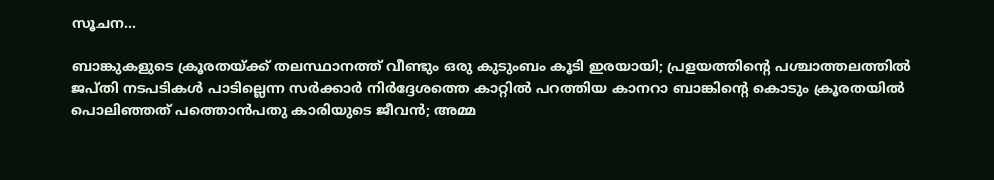സൂചന...

ബാങ്കുകളുടെ ക്രൂരതയ്ക്ക് തലസ്ഥാനത്ത് വീണ്ടും ഒരു കുടുംബം കൂടി ഇരയായി; പ്രളയത്തിന്റെ പശ്ചാത്തലത്തിൽ ജപ്തി നടപടികൾ പാടില്ലെന്ന സർക്കാർ നിർദ്ദേശത്തെ കാറ്റിൽ പറത്തിയ കാനറാ ബാങ്കിന്റെ കൊടും ക്രൂരതയിൽ പൊലിഞ്ഞത് പത്തൊൻപതു കാരിയുടെ ജീവൻ; അമ്മ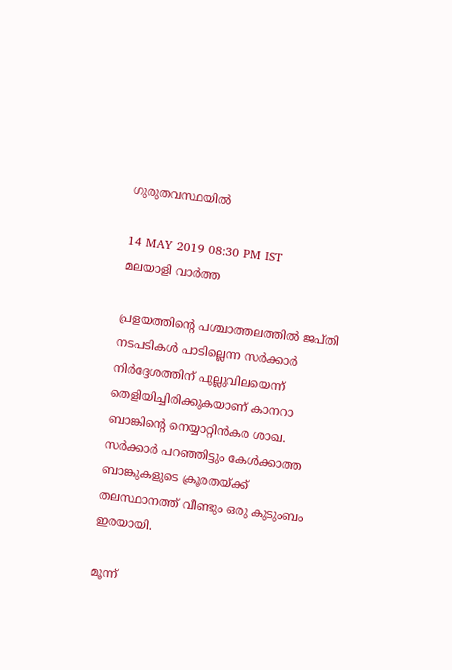ഗുരുതവസ്ഥയിൽ

14 MAY 2019 08:30 PM IST
മലയാളി വാര്‍ത്ത

പ്രളയത്തിന്റെ പശ്ചാത്തലത്തിൽ ജപ്തി നടപടികൾ പാടില്ലെന്ന സർക്കാർ നിർദ്ദേശത്തിന് പുല്ലുവിലയെന്ന് തെളിയിച്ചിരിക്കുകയാണ് കാനറാ ബാങ്കിന്റെ നെയ്യാറ്റിൻകര ശാഖ. സർക്കാർ പറഞ്ഞിട്ടും കേൾക്കാത്ത ബാങ്കുകളുടെ ക്രൂരതയ്ക്ക് തലസ്ഥാനത്ത് വീണ്ടും ഒരു കുടുംബം ഇരയായി.

മൂന്ന്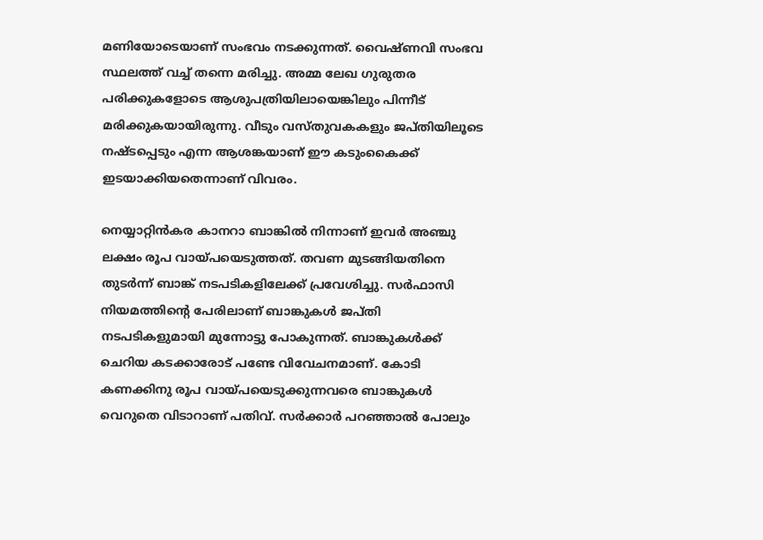മണിയോടെയാണ് സംഭവം നടക്കുന്നത്. വൈഷ്ണവി സംഭവ സ്ഥലത്ത് വച്ച് തന്നെ മരിച്ചു. അമ്മ ലേഖ ഗുരുതര പരിക്കുകളോടെ ആശുപത്രിയിലായെങ്കിലും പിന്നീട് മരിക്കുകയായിരുന്നു. വീടും വസ്തുവകകളും ജപ്തിയിലൂടെ നഷ്ടപ്പെടും എന്ന ആശങ്കയാണ് ഈ കടുംകൈക്ക് ഇടയാക്കിയതെന്നാണ് വിവരം.

നെയ്യാറ്റിൻകര കാനറാ ബാങ്കിൽ നിന്നാണ് ഇവർ അഞ്ചു ലക്ഷം രൂപ വായ്പയെടുത്തത്. തവണ മുടങ്ങിയതിനെ തുടർന്ന് ബാങ്ക് നടപടികളിലേക്ക് പ്രവേശിച്ചു. സർഫാസി നിയമത്തിന്റെ പേരിലാണ് ബാങ്കുകൾ ജപ്തി നടപടികളുമായി മുന്നോട്ടു പോകുന്നത്. ബാങ്കുകൾക്ക് ചെറിയ കടക്കാരോട് പണ്ടേ വിവേചനമാണ്. കോടി കണക്കിനു രൂപ വായ്പയെടുക്കുന്നവരെ ബാങ്കുകൾ വെറുതെ വിടാറാണ് പതിവ്. സർക്കാർ പറഞ്ഞാൽ പോലും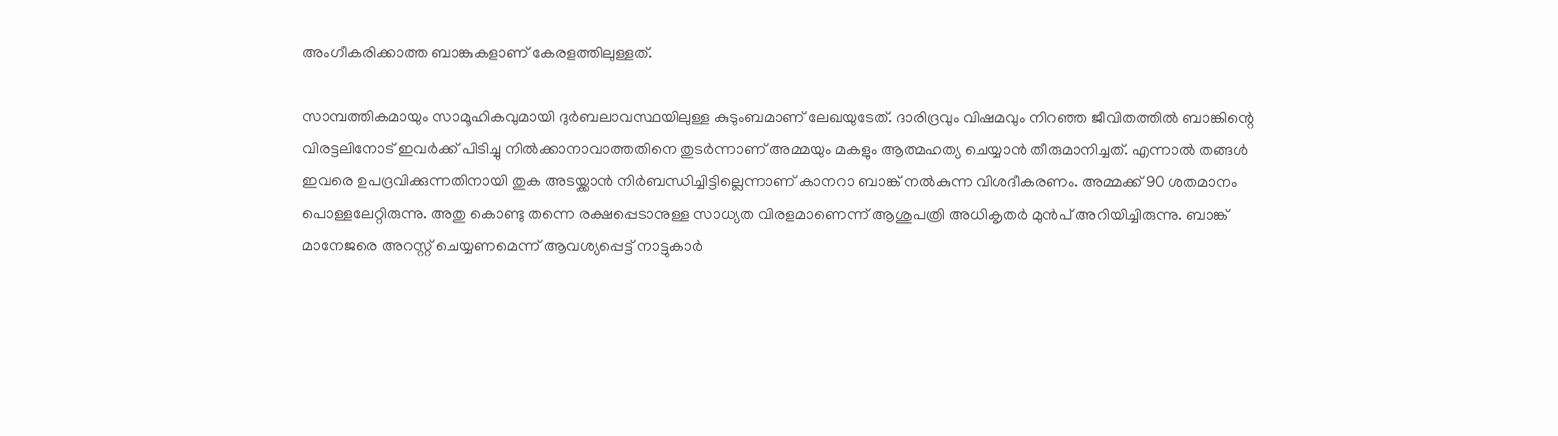അംഗീകരിക്കാത്ത ബാങ്കുകളാണ് കേരളത്തിലുള്ളത്.

സാമ്പത്തികമായും സാമൂഹികവുമായി ദുർബലാവസ്ഥയിലുള്ള കുടുംബമാണ് ലേഖയുടേത്. ദാരിദ്രവും വിഷമവും നിറഞ്ഞ ജീവിതത്തിൽ ബാങ്കിന്റെ വിരട്ടലിനോട് ഇവർക്ക് പിടിച്ചു നിൽക്കാനാവാത്തതിനെ തുടർന്നാണ് അമ്മയും മകളും ആത്മഹത്യ ചെയ്യാൻ തീരുമാനിച്ചത്. എന്നാൽ തങ്ങൾ ഇവരെ ഉപദ്രവിക്കുന്നതിനായി തുക അടയ്ക്കാൻ നിർബന്ധിച്ചിട്ടില്ലെന്നാണ് കാനറാ ബാങ്ക് നൽകുന്ന വിശദീകരണം. അമ്മക്ക് 90 ശതമാനം പൊള്ളലേറ്റിരുന്നു. അതു കൊണ്ടു തന്നെ രക്ഷപ്പെടാനുള്ള സാധ്യത വിരളമാണെന്ന് ആശുപത്രി അധികൃതർ മുൻപ് അറിയിച്ചിരുന്നു. ബാങ്ക് മാനേജരെ അറസ്റ്റ് ചെയ്യണമെന്ന് ആവശ്യപ്പെട്ട് നാട്ടുകാർ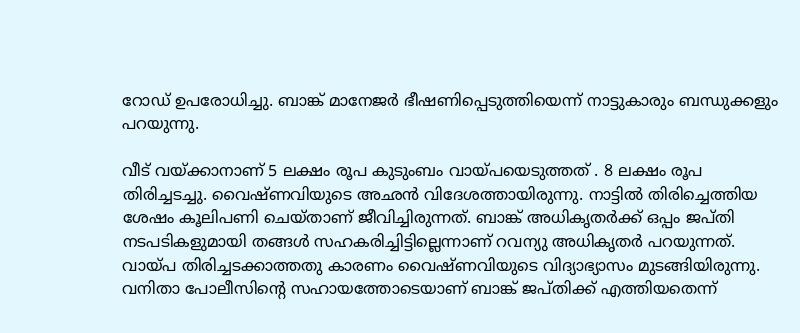റോഡ് ഉപരോധിച്ചു. ബാങ്ക് മാനേജർ ഭീഷണിപ്പെടുത്തിയെന്ന് നാട്ടുകാരും ബന്ധുക്കളും പറയുന്നു.

വീട് വയ്ക്കാനാണ് 5 ലക്ഷം രൂപ കുടുംബം വായ്പയെടുത്തത് . 8 ലക്ഷം രൂപ തിരിച്ചടച്ചു. വൈഷ്ണവിയുടെ അഛൻ വിദേശത്തായിരുന്നു. നാട്ടിൽ തിരിച്ചെത്തിയ ശേഷം കൂലിപണി ചെയ്താണ് ജീവിച്ചിരുന്നത്. ബാങ്ക് അധികൃതർക്ക് ഒപ്പം ജപ്തി നടപടികളുമായി തങ്ങൾ സഹകരിച്ചിട്ടില്ലെന്നാണ് റവന്യു അധികൃതർ പറയുന്നത്. വായ്പ തിരിച്ചടക്കാത്തതു കാരണം വൈഷ്ണവിയുടെ വിദ്യാഭ്യാസം മുടങ്ങിയിരുന്നു. വനിതാ പോലീസിന്റെ സഹായത്തോടെയാണ് ബാങ്ക് ജപ്തിക്ക് എത്തിയതെന്ന്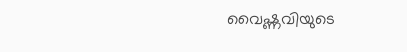വൈഷ്ണവിയുടെ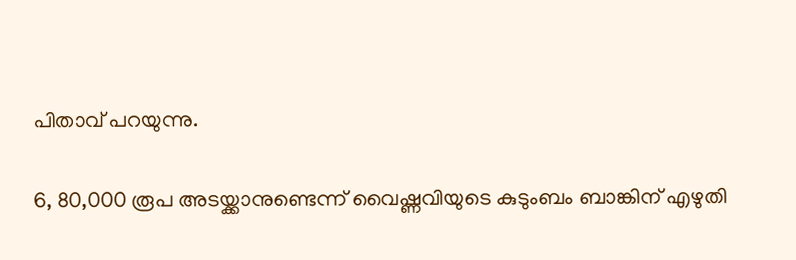പിതാവ് പറയുന്നു.

6, 80,000 രൂപ അടയ്ക്കാനുണ്ടെന്ന് വൈഷ്ണവിയുടെ കുടുംബം ബാങ്കിന് എഴുതി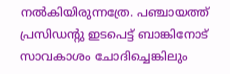നൽകിയിരുന്നത്രേ. പഞ്ചായത്ത് പ്രസിഡന്റു ഇടപെട്ട് ബാങ്കിനോട് സാവകാശം ചോദിച്ചെങ്കിലും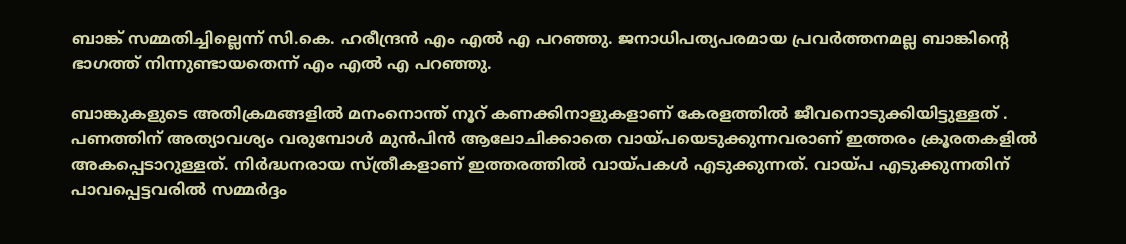ബാങ്ക് സമ്മതിച്ചില്ലെന്ന് സി.കെ. ഹരീന്ദ്രൻ എം എൽ എ പറഞ്ഞു. ജനാധിപത്യപരമായ പ്രവർത്തനമല്ല ബാങ്കിന്റെ ഭാഗത്ത് നിന്നുണ്ടായതെന്ന് എം എൽ എ പറഞ്ഞു.

ബാങ്കുകളുടെ അതിക്രമങ്ങളിൽ മനംനൊന്ത് നൂറ് കണക്കിനാളുകളാണ് കേരളത്തിൽ ജീവനൊടുക്കിയിട്ടുള്ളത് . പണത്തിന് അത്യാവശ്യം വരുമ്പോൾ മുൻപിൻ ആലോചിക്കാതെ വായ്പയെടുക്കുന്നവരാണ് ഇത്തരം ക്രൂരതകളിൽ അകപ്പെടാറുള്ളത്. നിർദ്ധനരായ സ്ത്രീകളാണ് ഇത്തരത്തിൽ വായ്പകൾ എടുക്കുന്നത്. വായ്പ എടുക്കുന്നതിന് പാവപ്പെട്ടവരിൽ സമ്മർദ്ദം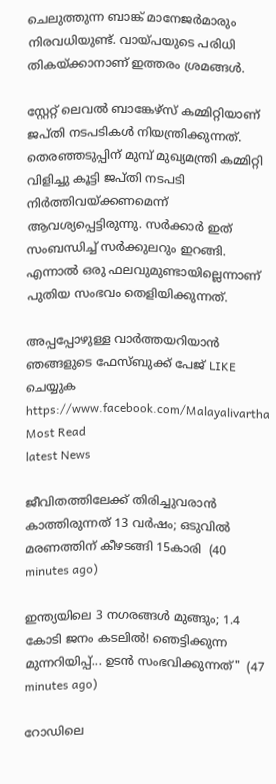ചെലുത്തുന്ന ബാങ്ക് മാനേജർമാരും നിരവധിയുണ്ട്. വായ്പയുടെ പരിധി തികയ്ക്കാനാണ് ഇത്തരം ശ്രമങ്ങൾ.

സ്റ്റേറ്റ് ലെവൽ ബാങ്കേഴ്സ് കമ്മിറ്റിയാണ് ജപ്തി നടപടികൾ നിയന്ത്രിക്കുന്നത്. തെരഞ്ഞടുപ്പിന് മുമ്പ് മുഖ്യമന്ത്രി കമ്മിറ്റി വിളിച്ചു കൂട്ടി ജപ്തി നടപടി നിർത്തിവയ്ക്കണമെന്ന് ആവശ്യപ്പെട്ടിരുന്നു. സർക്കാർ ഇത് സംബന്ധിച്ച് സർക്കുലറും ഇറങ്ങി. എന്നാൽ ഒരു ഫലവുമുണ്ടായില്ലെന്നാണ് പുതിയ സംഭവം തെളിയിക്കുന്നത്.

അപ്പപ്പോഴുള്ള വാര്‍ത്തയറിയാന്‍ ഞങ്ങളുടെ ഫേസ്‌ബുക്ക്‌ പേജ് LIKE ചെയ്യുക
https://www.facebook.com/Malayalivartha
Most Read
latest News

ജീവിതത്തിലേക്ക് തിരിച്ചുവരാന്‍ കാത്തിരുന്നത് 13 വര്‍ഷം; ഒടുവില്‍ മരണത്തിന് കീഴടങ്ങി 15കാരി  (40 minutes ago)

ഇന്ത്യയിലെ 3 നഗരങ്ങൾ മുങ്ങും; 1.4 കോടി ജനം കടലിൽ! ഞെട്ടിക്കുന്ന മുന്നറിയിപ്പ്... ഉടൻ സംഭവിക്കുന്നത്"  (47 minutes ago)

റോഡിലെ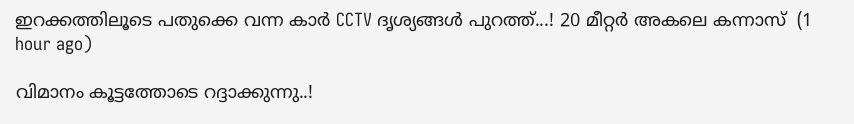ഇറക്കത്തിലൂടെ പതുക്കെ വന്ന കാർ CCTV ദൃശ്യങ്ങൾ പുറത്ത്...! 20 മീറ്റര്‍ അകലെ കന്നാസ്  (1 hour ago)

വിമാനം കൂട്ടത്തോടെ റദ്ദാക്കുന്നു..!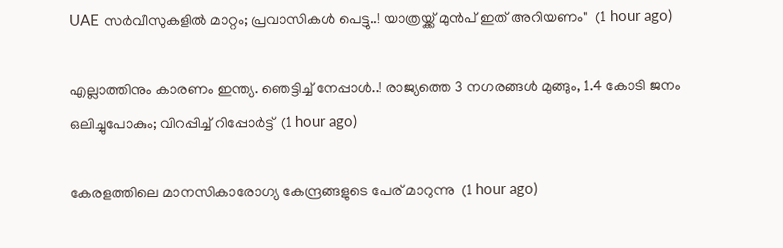UAE സർവീസുകളിൽ മാറ്റം; പ്രവാസികൾ പെട്ടു..! യാത്രയ്ക്ക് മുൻപ് ഇത് അറിയണം"  (1 hour ago)

എല്ലാത്തിനും കാരണം ഇന്ത്യ. ഞെട്ടിച്ച് നേപ്പാൾ..! രാജ്യത്തെ 3 നഗരങ്ങൾ മുങ്ങും, 1.4 കോടി ജനം ഒലിച്ചുപോകും; വിറപ്പിച്ച് റിപ്പോർട്ട്  (1 hour ago)

കേരളത്തിലെ മാനസികാരോഗ്യ കേന്ദ്രങ്ങളുടെ പേര് മാറുന്നു  (1 hour ago)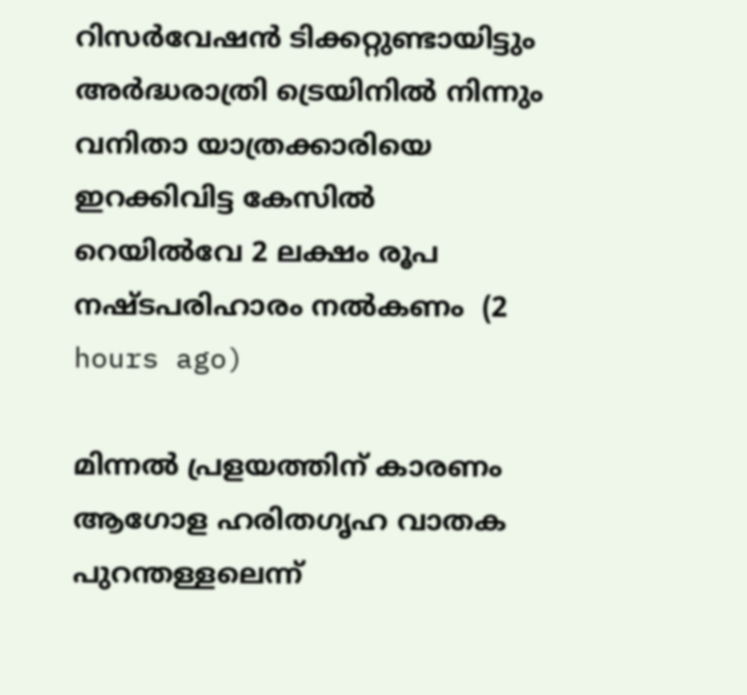റിസര്‍വേഷന്‍ ടിക്കറ്റുണ്ടായിട്ടും അര്‍ദ്ധരാത്രി ട്രെയിനില്‍ നിന്നും വനിതാ യാത്രക്കാരിയെ ഇറക്കിവിട്ട കേസില്‍ റെയില്‍വേ 2 ലക്ഷം രൂപ നഷ്ടപരിഹാരം നല്‍കണം  (2 hours ago)

മിന്നല്‍ പ്രളയത്തിന് കാരണം ആഗോള ഹരിതഗൃഹ വാതക പുറന്തള്ളലെന്ന്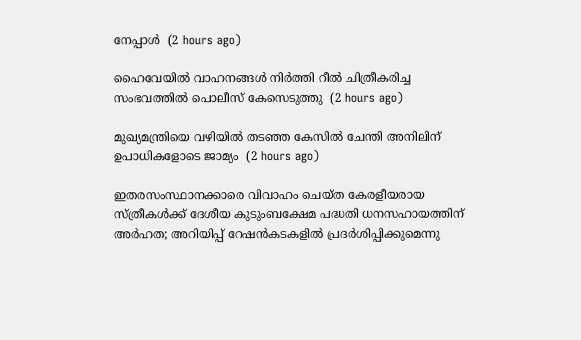നേപ്പാള്‍  (2 hours ago)

ഹൈവേയില്‍ വാഹനങ്ങള്‍ നിര്‍ത്തി റീല്‍ ചിത്രീകരിച്ച സംഭവത്തില്‍ പൊലീസ് കേസെടുത്തു  (2 hours ago)

മുഖ്യമന്ത്രിയെ വഴിയില്‍ തടഞ്ഞ കേസില്‍ ചേന്തി അനിലിന് ഉപാധികളോടെ ജാമ്യം  (2 hours ago)

ഇതരസംസ്ഥാനക്കാരെ വിവാഹം ചെയ്ത കേരളീയരായ സ്ത്രീകള്‍ക്ക് ദേശീയ കുടുംബക്ഷേമ പദ്ധതി ധനസഹായത്തിന് അര്‍ഹത; അറിയിപ്പ് റേഷന്‍കടകളില്‍ പ്രദര്‍ശിപ്പിക്കുമെന്നു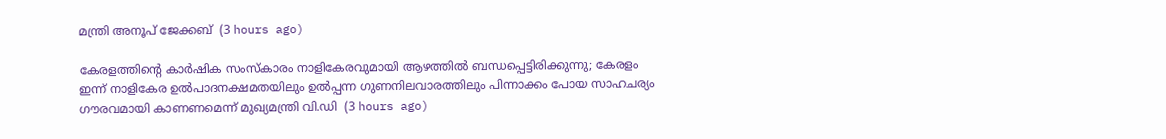മന്ത്രി അനൂപ് ജേക്കബ്  (3 hours ago)

കേരളത്തിന്റെ കാർഷിക സംസ്കാരം നാളികേരവുമായി ആഴത്തിൽ ബന്ധപ്പെട്ടിരിക്കുന്നു; കേരളം ഇന്ന് നാളികേര ഉൽപാദനക്ഷമതയിലും ഉൽപ്പന്ന ഗുണനിലവാരത്തിലും പിന്നാക്കം പോയ സാഹചര്യം ഗൗരവമായി കാണണമെന്ന് മുഖ്യമന്ത്രി വി.ഡി  (3 hours ago)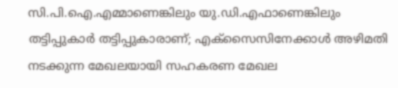സി.പി.ഐ.എമ്മാണെങ്കിലും യു.ഡി.എഫാണെങ്കിലും തട്ടിപ്പുകാർ തട്ടിപ്പുകാരാണ്; എക്സൈസിനേക്കാൾ അഴിമതി നടക്കുന്ന മേഖലയായി സഹകരണ മേഖല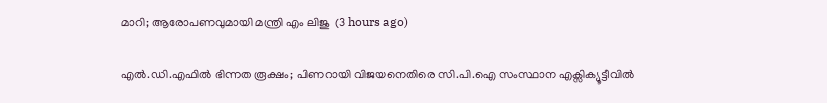മാറി; ആരോപണവുമായി മന്ത്രി എം ലിജു  (3 hours ago)

എൽ.ഡി.എഫിൽ ഭിന്നത രൂക്ഷം; പിണറായി വിജയനെതിരെ സി.പി.ഐ സംസ്ഥാന എക്സിക്യൂട്ടീവിൽ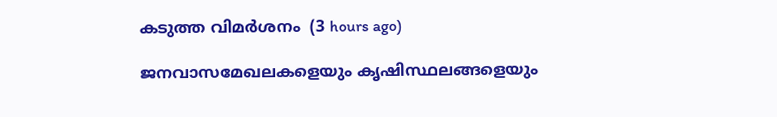കടുത്ത വിമർശനം  (3 hours ago)

ജനവാസമേഖലകളെയും കൃഷിസ്ഥലങ്ങളെയും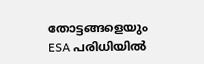തോട്ടങ്ങളെയും ESA പരിധിയിൽ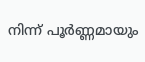നിന്ന് പൂർണ്ണമായും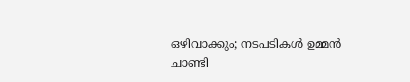ഒഴിവാക്കും; നടപടികൾ ഉമ്മൻ ചാണ്ടി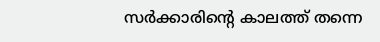സർക്കാരിന്റെ കാലത്ത് തന്നെ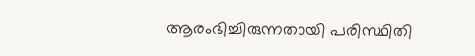ആരംഭിച്ചിരുന്നതായി പരിസ്ഥിതി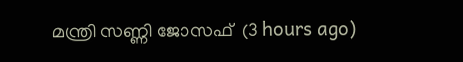മന്ത്രി സണ്ണി ജോസഫ്  (3 hours ago)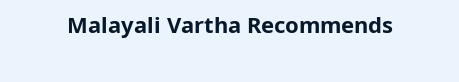Malayali Vartha Recommends